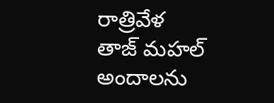రాత్రివేళ తాజ్ మహల్ అందాలను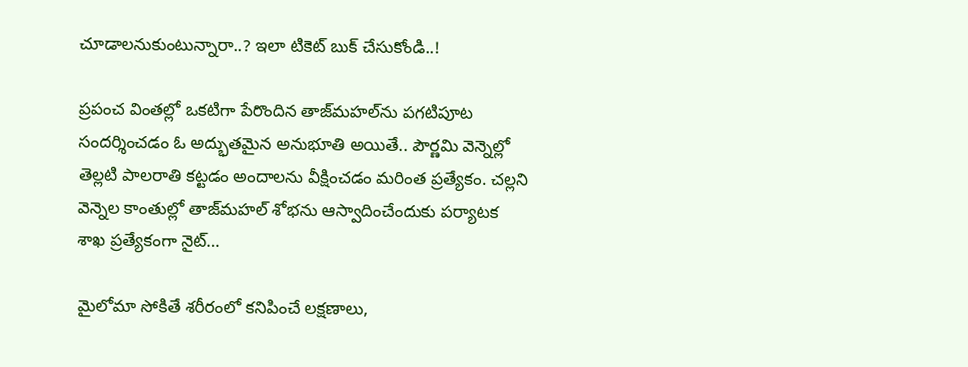చూడాలనుకుంటున్నారా..? ఇలా టికెట్ బుక్ చేసుకోండి..!

ప్రపంచ వింతల్లో ఒకటిగా పేరొందిన తాజ్‌మహల్‌ను పగటిపూట సందర్శించడం ఓ అద్భుతమైన అనుభూతి అయితే.. పౌర్ణమి వెన్నెల్లో తెల్లటి పాలరాతి కట్టడం అందాలను వీక్షించడం మరింత ప్రత్యేకం. చల్లని వెన్నెల కాంతుల్లో తాజ్‌మహల్‌ శోభను ఆస్వాదించేందుకు పర్యాటక శాఖ ప్రత్యేకంగా నైట్‌…

మైలోమా సోకితే శరీరంలో కనిపించే లక్షణాలు,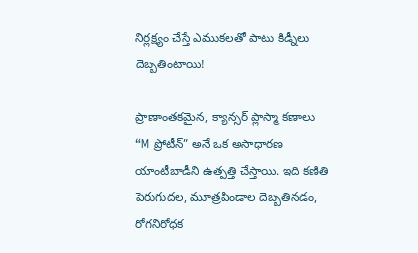నిర్లక్ష్యం చేస్తే ఎముకలతో పాటు కిడ్నీలు దెబ్బతింటాయి!

ప్రాణాంతకమైన, క్యాన్సర్ ప్లాస్మా కణాలు “M ప్రోటీన్” అనే ఒక అసాధారణ యాంటీబాడీని ఉత్పత్తి చేస్తాయి. ఇది కణితి పెరుగుదల, మూత్రపిండాల దెబ్బతినడం, రోగనిరోధక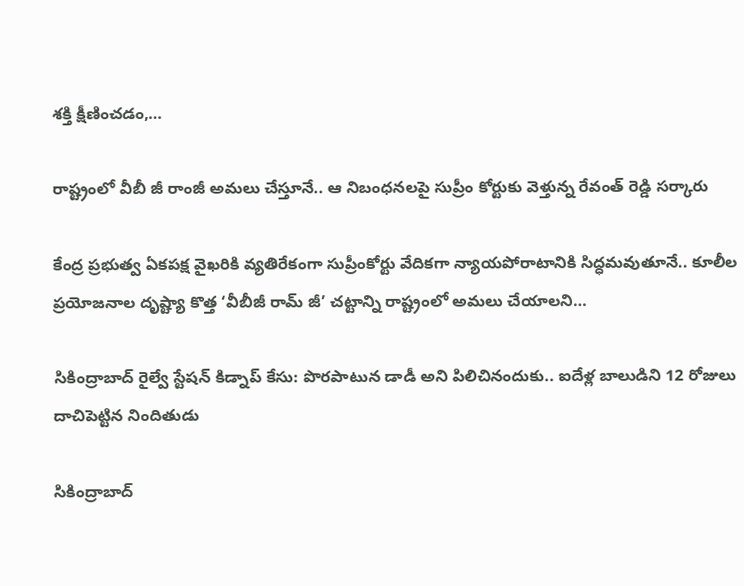శక్తి క్షీణించడం,…

రాష్ట్రంలో వీబీ జీ రాంజీ అమలు చేస్తూనే.. ఆ నిబంధనలపై సుప్రీం కోర్టుకు వెళ్తున్న రేవంత్ రెడ్డి సర్కారు

కేంద్ర ప్రభుత్వ ఏకపక్ష వైఖరికి వ్యతిరేకంగా సుప్రీంకోర్టు వేదికగా న్యాయపోరాటానికి సిద్ధమవుతూనే.. కూలీల ప్రయోజనాల దృష్ట్యా కొత్త ‘వీబీజీ రామ్ జీ’ చట్టాన్ని రాష్ట్రంలో అమలు చేయాలని…

సికింద్రాబాద్ రైల్వే స్టేషన్ కిడ్నాప్ కేసు: పొరపాటున డాడీ అని పిలిచినందుకు.. ఐదేళ్ల బాలుడిని 12 రోజులు దాచిపెట్టిన నిందితుడు

సికింద్రాబాద్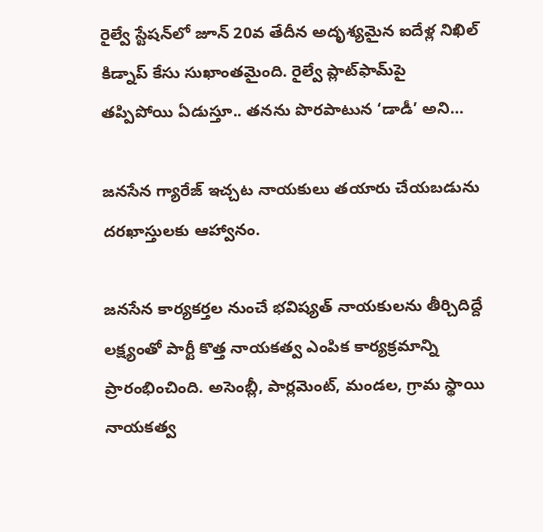రైల్వే స్టేషన్‌లో జూన్ 20వ తేదీన అదృశ్యమైన ఐదేళ్ల నిఖిల్ కిడ్నాప్ కేసు సుఖాంతమైంది. రైల్వే ప్లాట్‌ఫామ్‌పై తప్పిపోయి ఏడుస్తూ.. తనను పొరపాటున ‘డాడీ’ అని…

జనసేన గ్యారేజ్‌ ఇచ్చట నాయకులు తయారు చేయబడును దరఖాస్తులకు ఆహ్వానం.

జనసేన కార్యకర్తల నుంచే భవిష్యత్ నాయకులను తీర్చిదిద్దే లక్ష్యంతో పార్టీ కొత్త నాయకత్వ ఎంపిక కార్యక్రమాన్ని ప్రారంభించింది. అసెంబ్లీ, పార్లమెంట్, మండల, గ్రామ స్థాయి నాయకత్వ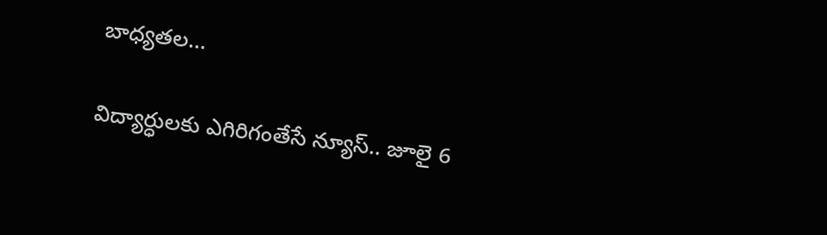బాధ్యతల…

విద్యార్ధులకు ఎగిరిగంతేసే న్యూస్.. జూలై 6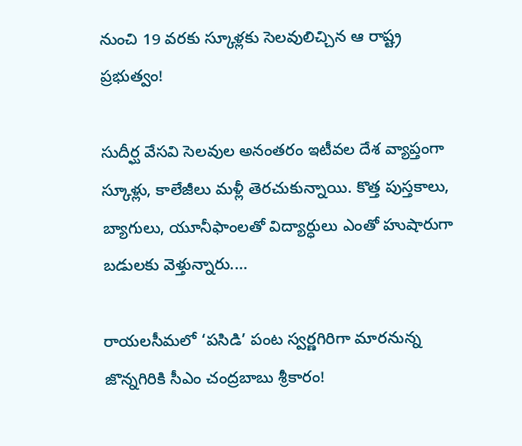నుంచి 19 వరకు స్కూళ్లకు సెలవులిచ్చిన ఆ రాష్ట్ర ప్రభుత్వం!

సుదీర్ఘ వేసవి సెలవుల అనంతరం ఇటీవల దేశ వ్యాప్తంగా స్కూళ్లు, కాలేజీలు మళ్లీ తెరచుకున్నాయి. కొత్త పుస్తకాలు, బ్యాగులు, యూనీఫాంలతో విద్యార్ధులు ఎంతో హుషారుగా బడులకు వెళ్తున్నారు.…

రాయలసీమలో ‘పసిడి’ పంట స్వర్ణగిరిగా మారనున్న జొన్నగిరికి సీఎం చంద్రబాబు శ్రీకారం!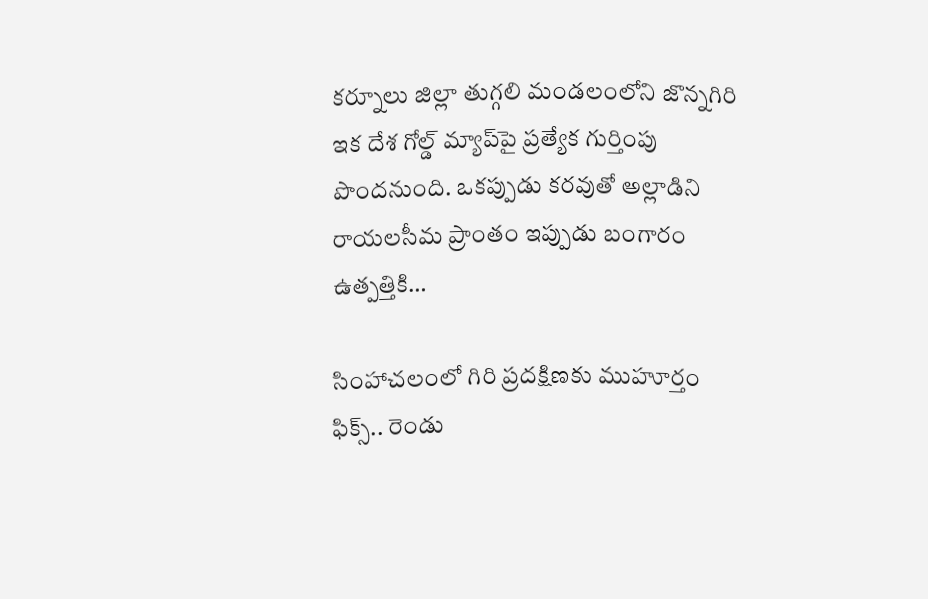కర్నూలు జిల్లా తుగ్గలి మండలంలోని జొన్నగిరి ఇక దేశ గోల్డ్ మ్యాప్‌పై ప్రత్యేక గుర్తింపు పొందనుంది. ఒకప్పుడు కరవుతో అల్లాడిని రాయలసీమ ప్రాంతం ఇప్పుడు బంగారం ఉత్పత్తికి…

సింహాచలంలో గిరి ప్రదక్షిణకు ముహూర్తం ఫిక్స్.. రెండు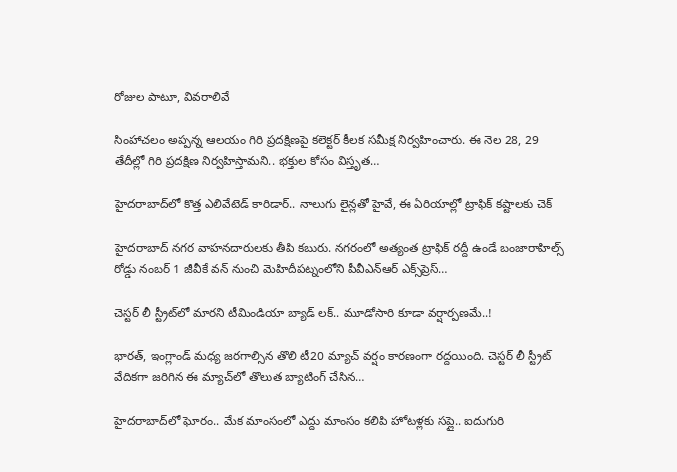రోజుల పాటూ, వివరాలివే

సింహాచలం అప్పన్న ఆలయం గిరి ప్రదక్షిణపై కలెక్టర్ కీలక సమీక్ష నిర్వహించారు. ఈ నెల 28, 29 తేదీల్లో గిరి ప్రదక్షిణ నిర్వహిస్తామని.. భక్తుల కోసం విస్తృత…

హైదరాబాద్‌లో కొత్త ఎలివేటెడ్ కారిడార్.. నాలుగు లైన్లతో హైవే, ఈ ఏరియాల్లో ట్రాఫిక్ కష్టాలకు చెక్

హైదరాబాద్‌ నగర వాహనదారులకు తీపి కబురు. నగరంలో అత్యంత ట్రాఫిక్‌ రద్దీ ఉండే బంజారాహిల్స్‌ రోడ్డు నంబర్‌ 1 జీవీకే వన్ నుంచి మెహిదీపట్నంలోని పీవీఎన్‌ఆర్‌ ఎక్స్‌ప్రెస్‌…

చెస్టర్ లీ స్ట్రీట్‌లో మారని టీమిండియా బ్యాడ్ లక్.. మూడోసారి కూడా వర్షార్పణమే..!

భారత్, ఇంగ్లాండ్ మధ్య జరగాల్సిన తొలి టీ20 మ్యాచ్ వర్షం కారణంగా రద్దయింది. చెస్టర్ లీ స్ట్రీట్ వేదికగా జరిగిన ఈ మ్యాచ్‌లో తొలుత బ్యాటింగ్ చేసిన…

హైదరాబాద్‌లో ఘోరం.. మేక మాంసంలో ఎద్దు మాంసం కలిపి హోటళ్లకు సప్లై.. ఐదుగురి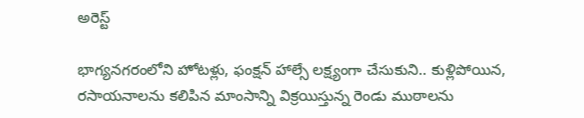అరెస్ట్

భాగ్యనగరంలోని హోటళ్లు, ఫంక్షన్ హాల్సే లక్ష్యంగా చేసుకుని.. కుళ్లిపోయిన, రసాయనాలను కలిపిన మాంసాన్ని విక్రయిస్తున్న రెండు ముఠాలను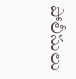పోలీసులు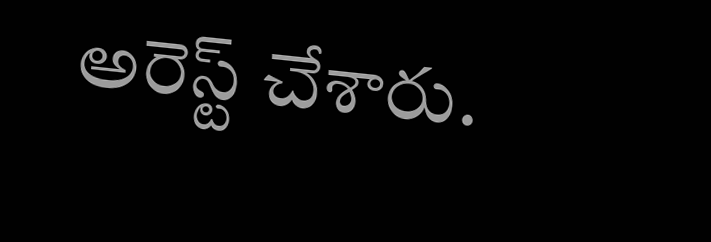అరెస్ట్ చేశారు.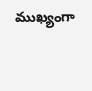ముఖ్యంగా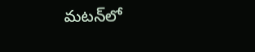మటన్‌లో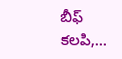బీఫ్ కలపి,…